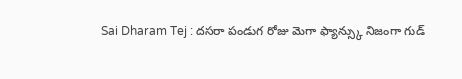Sai Dharam Tej : దసరా పండుగ రోజు మెగా ఫ్యాన్స్కు నిజంగా గుడ్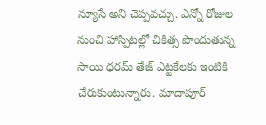న్యూసే అని చెప్పవచ్చు. ఎన్నో రోజుల నుంచి హాస్పిటల్లో చికిత్స పొందుతున్న సాయి ధరమ్ తేజ్ ఎట్టకేలకు ఇంటికి చేరుకుంటున్నారు. మాదాపూర్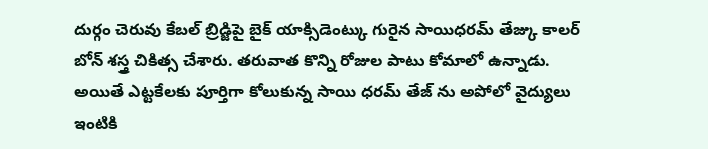దుర్గం చెరువు కేబల్ బ్రిడ్జిపై బైక్ యాక్సిడెంట్కు గురైన సాయిధరమ్ తేజ్కు కాలర్ బోన్ శస్త్ర చికిత్స చేశారు. తరువాత కొన్ని రోజుల పాటు కోమాలో ఉన్నాడు. అయితే ఎట్టకేలకు పూర్తిగా కోలుకున్న సాయి ధరమ్ తేజ్ ను అపోలో వైద్యులు ఇంటికి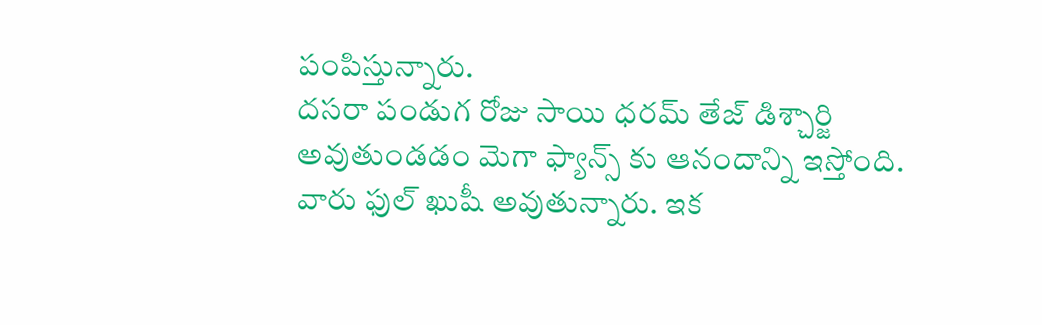పంపిస్తున్నారు.
దసరా పండుగ రోజు సాయి ధరమ్ తేజ్ డిశ్చార్జి అవుతుండడం మెగా ఫ్యాన్స్ కు ఆనందాన్ని ఇస్తోంది. వారు ఫుల్ ఖుషీ అవుతున్నారు. ఇక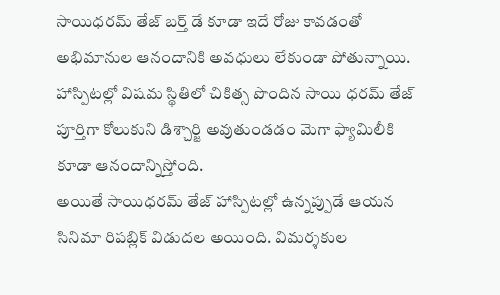సాయిధరమ్ తేజ్ బర్త్ డే కూడా ఇదే రోజు కావడంతో అభిమానుల ఆనందానికి అవధులు లేకుండా పోతున్నాయి. హాస్పిటల్లో విషమ స్థితిలో చికిత్స పొందిన సాయి ధరమ్ తేజ్ పూర్తిగా కోలుకుని డిశ్చార్జి అవుతుండడం మెగా ఫ్యామిలీకి కూడా ఆనందాన్నిస్తోంది.
అయితే సాయిధరమ్ తేజ్ హాస్పిటల్లో ఉన్నప్పుడే ఆయన సినిమా రిపబ్లిక్ విడుదల అయింది. విమర్శకుల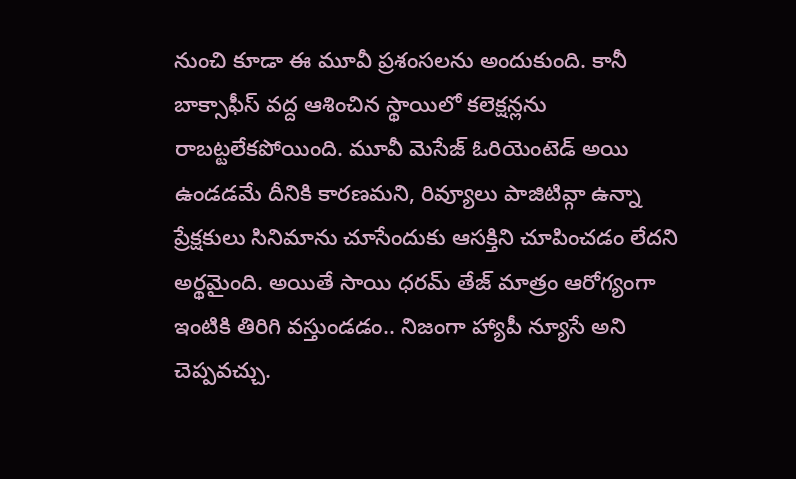నుంచి కూడా ఈ మూవీ ప్రశంసలను అందుకుంది. కానీ బాక్సాఫీస్ వద్ద ఆశించిన స్థాయిలో కలెక్షన్లను రాబట్టలేకపోయింది. మూవీ మెసేజ్ ఓరియెంటెడ్ అయి ఉండడమే దీనికి కారణమని, రివ్యూలు పాజిటివ్గా ఉన్నా ప్రేక్షకులు సినిమాను చూసేందుకు ఆసక్తిని చూపించడం లేదని అర్థమైంది. అయితే సాయి ధరమ్ తేజ్ మాత్రం ఆరోగ్యంగా ఇంటికి తిరిగి వస్తుండడం.. నిజంగా హ్యాపీ న్యూసే అని చెప్పవచ్చు.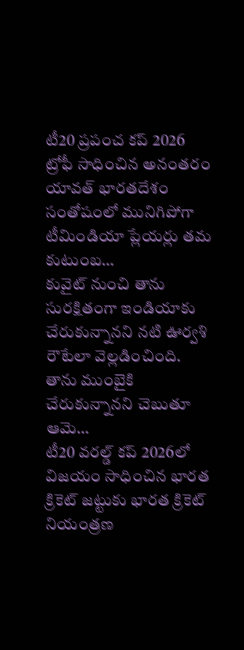టీ20 ప్రపంచ కప్ 2026 ట్రోఫీ సాధించిన అనంతరం యావత్ భారతదేశం సంతోషంలో మునిగిపోగా టీమిండియా ప్లేయర్లు తమ కుటుంబ…
కువైట్ నుంచి తాను సురక్షితంగా ఇండియాకు చేరుకున్నానని నటి ఊర్వశి రౌటేలా వెల్లడించింది. తాను ముంబైకి చేరుకున్నానని చెబుతూ ఆమె…
టీ20 వరల్డ్ కప్ 2026లో విజయం సాధించిన భారత క్రికెట్ జట్టుకు భారత క్రికెట్ నియంత్రణ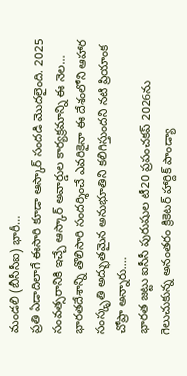మండలి (బీసీసీఐ) భారీ…
ప్రతి ఏడాదిలాగే ఈసారి కూడా ఆస్కార్ సందడి మొదలైంది. 2025 సంవత్సరానికి ఇచ్చే ఆస్కార్ అవార్డుల కార్యక్రమాన్ని ఈ నెల…
భారతదేశాన్ని తొలిసారి సందర్శించే ఎవరికైనా ఈ దేశంలోని ఆహార సంస్కృతి అద్భుతమైన అనుభూతిని కలిగిస్తుందని నటి ప్రియాంక చోప్రా అన్నారు.…
భారత జట్టు ఐసీసీ పురుషుల టీ20 ప్రపంచకప్ 2026ను గెలుచుకున్న అనంతరం క్రికెటర్ హార్దిక్ పాండ్యా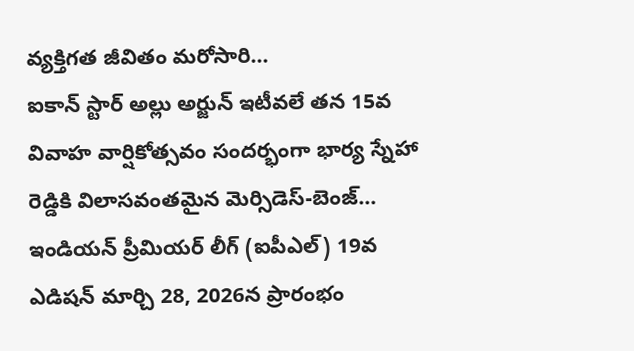వ్యక్తిగత జీవితం మరోసారి…
ఐకాన్ స్టార్ అల్లు అర్జున్ ఇటీవలే తన 15వ వివాహ వార్షికోత్సవం సందర్భంగా భార్య స్నేహా రెడ్డికి విలాసవంతమైన మెర్సిడెస్-బెంజ్…
ఇండియన్ ప్రీమియర్ లీగ్ (ఐపీఎల్) 19వ ఎడిషన్ మార్చి 28, 2026న ప్రారంభం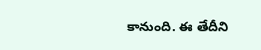కానుంది. ఈ తేదీని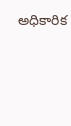అధికారిక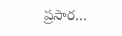ప్రసార…